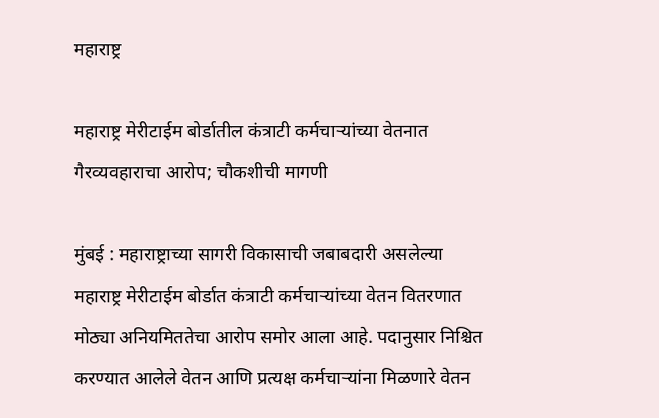महाराष्ट्र

महाराष्ट्र मेरीटाईम बोर्डातील कंत्राटी कर्मचाऱ्यांच्या वेतनात गैरव्यवहाराचा आरोप; चौकशीची मागणी

मुंबई : महाराष्ट्राच्या सागरी विकासाची जबाबदारी असलेल्या महाराष्ट्र मेरीटाईम बोर्डात कंत्राटी कर्मचाऱ्यांच्या वेतन वितरणात मोठ्या अनियमिततेचा आरोप समोर आला आहे. पदानुसार निश्चित करण्यात आलेले वेतन आणि प्रत्यक्ष कर्मचाऱ्यांना मिळणारे वेतन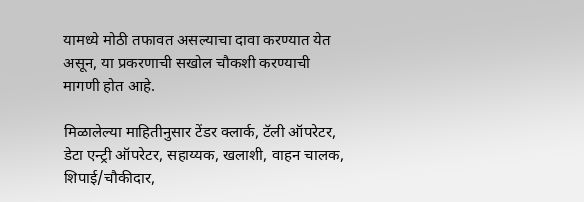यामध्ये मोठी तफावत असल्याचा दावा करण्यात येत असून, या प्रकरणाची सखोल चौकशी करण्याची मागणी होत आहे.

मिळालेल्या माहितीनुसार टेंडर क्लार्क, टॅली ऑपरेटर, डेटा एन्ट्री ऑपरेटर, सहाय्यक, खलाशी, वाहन चालक, शिपाई/चौकीदार,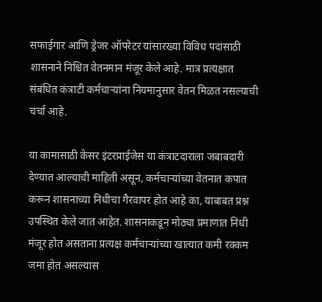सफाईगार आणि ड्रेजर ऑपरेटर यांसारख्या विविध पदांसाठी शासनाने निश्चित वेतनमान मंजूर केले आहे. मात्र प्रत्यक्षात संबंधित कंत्राटी कर्मचाऱ्यांना नियमानुसार वेतन मिळत नसल्याची चर्चा आहे.

या कामासाठी केसर इंटरप्राईजेस या कंत्राटदाराला जबाबदारी देण्यात आल्याची माहिती असून, कर्मचाऱ्यांच्या वेतनात कपात करून शासनाच्या निधीचा गैरवापर होत आहे का, याबाबत प्रश्न उपस्थित केले जात आहेत. शासनाकडून मोठ्या प्रमाणात निधी मंजूर होत असताना प्रत्यक्ष कर्मचाऱ्यांच्या खात्यात कमी रक्कम जमा होत असल्यास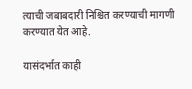त्याची जबाबदारी निश्चित करण्याची मागणी करण्यात येत आहे.

यासंदर्भात काही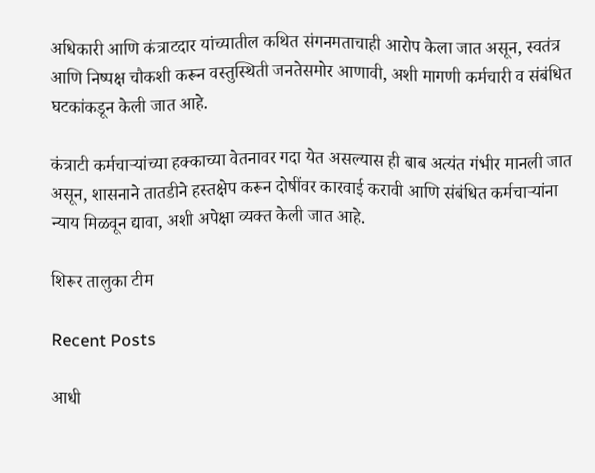अधिकारी आणि कंत्राटदार यांच्यातील कथित संगनमताचाही आरोप केला जात असून, स्वतंत्र आणि निष्पक्ष चौकशी करून वस्तुस्थिती जनतेसमोर आणावी, अशी मागणी कर्मचारी व संबंधित घटकांकडून केली जात आहे.

कंत्राटी कर्मचाऱ्यांच्या हक्काच्या वेतनावर गदा येत असल्यास ही बाब अत्यंत गंभीर मानली जात असून, शासनाने तातडीने हस्तक्षेप करून दोषींवर कारवाई करावी आणि संबंधित कर्मचाऱ्यांना न्याय मिळवून द्यावा, अशी अपेक्षा व्यक्त केली जात आहे.

शिरूर तालुका टीम

Recent Posts

आधी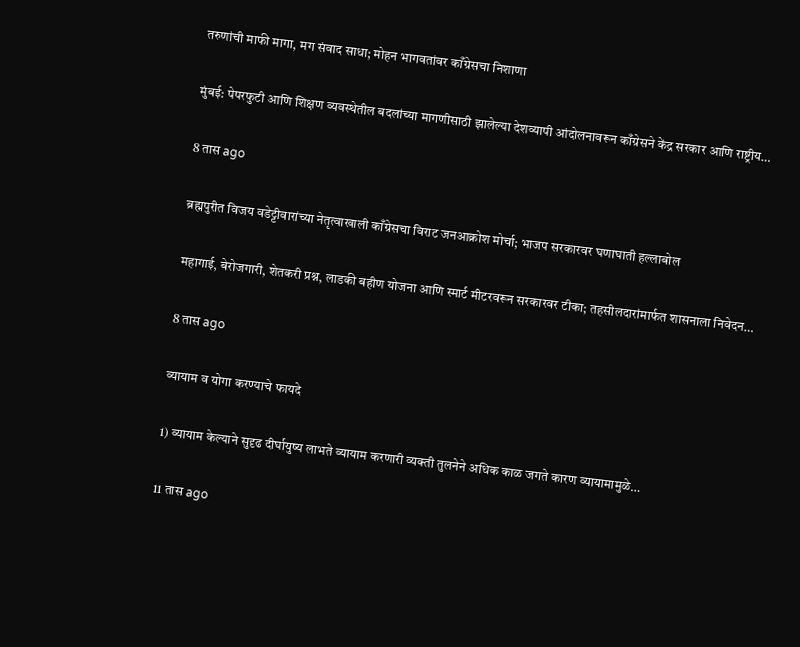तरुणांची माफी मागा, मग संवाद साधा; मोहन भागवतांवर काँग्रेसचा निशाणा

मुंबई: पेपरफुटी आणि शिक्षण व्यवस्थेतील बदलांच्या मागणीसाठी झालेल्या देशव्यापी आंदोलनावरून काँग्रेसने केंद्र सरकार आणि राष्ट्रीय…

8 तास ago

ब्रह्मपुरीत विजय वडेट्टीवारांच्या नेतृत्वाखाली काँग्रेसचा विराट जनआक्रोश मोर्चा; भाजप सरकारवर घणाघाती हल्लाबोल

महागाई, बेरोजगारी, शेतकरी प्रश्न, लाडकी बहीण योजना आणि स्मार्ट मीटरवरून सरकारवर टीका; तहसीलदारांमार्फत शासनाला निवेदन…

8 तास ago

व्यायाम व योगा करण्याचे फायदे

1) व्यायाम केल्याने सुदृढ दीर्घायुष्य लाभते व्यायाम करणारी व्यक्ती तुलनेने अधिक काळ जगते कारण व्यायामामुळे…

11 तास ago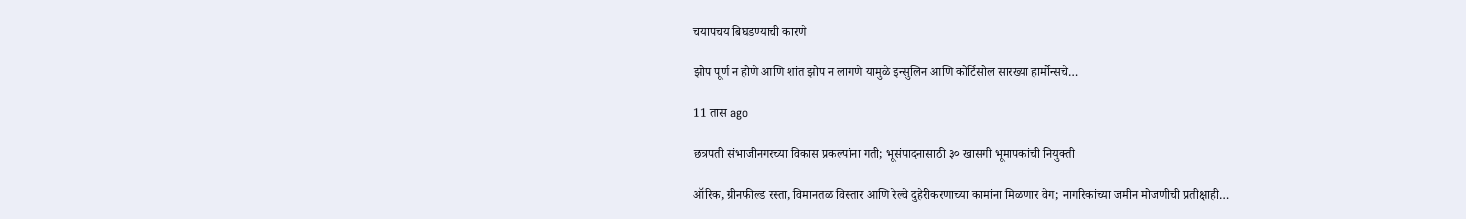चयापचय बिघडण्याची कारणे

झोप पूर्ण न होणे आणि शांत झोप न लागणे यामुळे इन्सुलिन आणि कोर्टिसोल सारख्या हार्मोन्सचे…

11 तास ago

छत्रपती संभाजीनगरच्या विकास प्रकल्पांना गती; भूसंपादनासाठी ३० खासगी भूमापकांची नियुक्ती

ऑरिक, ग्रीनफील्ड रस्ता, विमानतळ विस्तार आणि रेल्वे दुहेरीकरणाच्या कामांना मिळणार वेग; नागरिकांच्या जमीन मोजणीची प्रतीक्षाही…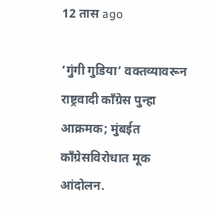12 तास ago

‘गुंगी गुडिया’ वक्तव्यावरून राष्ट्रवादी काँग्रेस पुन्हा आक्रमक; मुंबईत काँग्रेसविरोधात मूक आंदोलन.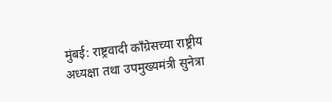मुंबई: राष्ट्रवादी काँग्रेसच्या राष्ट्रीय अध्यक्षा तथा उपमुख्यमंत्री सुनेत्रा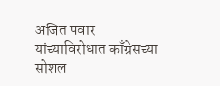अजित पवार यांच्याविरोधात काँग्रेसच्या सोशल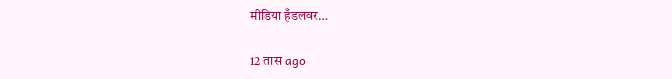मीडिया हँडलवर…

12 तास ago